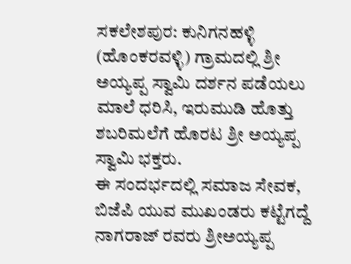ಸಕಲೇಶಪುರ: ಕುನಿಗನಹಳ್ಳಿ (ಹೊಂಕರವಳ್ಳಿ) ಗ್ರಾಮದಲ್ಲಿ ಶ್ರೀ ಅಯ್ಯಪ್ಪ ಸ್ವಾಮಿ ದರ್ಶನ ಪಡೆಯಲು ಮಾಲೆ ಧರಿಸಿ, ಇರುಮುಡಿ ಹೊತ್ತು ಶಬರಿಮಲೆಗೆ ಹೊರಟ ಶ್ರೀ ಅಯ್ಯಪ್ಪ ಸ್ವಾಮಿ ಭಕ್ತರು.
ಈ ಸಂದರ್ಭದಲ್ಲಿ ಸಮಾಜ ಸೇವಕ, ಬಿಜೆಪಿ ಯುವ ಮುಖಂಡರು ಕಟ್ಟೆಗದ್ದೆ ನಾಗರಾಜ್ ರವರು ಶ್ರೀಅಯ್ಯಪ್ಪ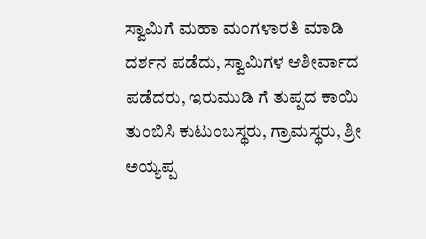ಸ್ವಾಮಿಗೆ ಮಹಾ ಮಂಗಳಾರತಿ ಮಾಡಿ ದರ್ಶನ ಪಡೆದು, ಸ್ವಾಮಿಗಳ ಆಶೀರ್ವಾದ ಪಡೆದರು, ಇರುಮುಡಿ ಗೆ ತುಪ್ಪದ ಕಾಯಿ ತುಂಬಿಸಿ ಕುಟುಂಬಸ್ಥರು, ಗ್ರಾಮಸ್ಥರು, ಶ್ರೀ ಅಯ್ಯಪ್ಪ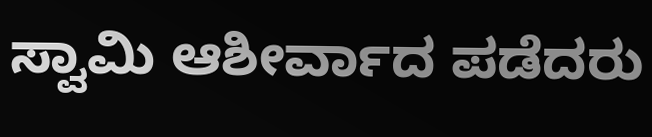ಸ್ವಾಮಿ ಆಶೀರ್ವಾದ ಪಡೆದರು